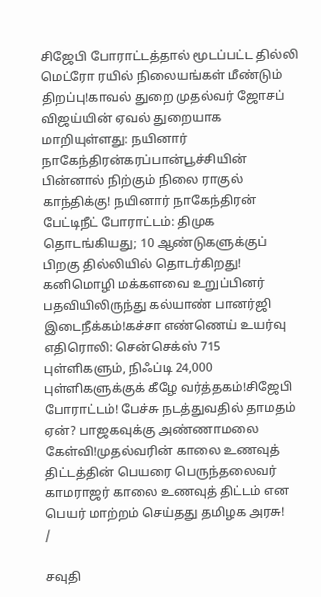சிஜேபி போராட்டத்தால் மூடப்பட்ட தில்லி மெட்ரோ ரயில் நிலையங்கள் மீண்டும் திறப்பு!காவல் துறை முதல்வர் ஜோசப் விஜய்யின் ஏவல் துறையாக மாறியுள்ளது: நயினார் நாகேந்திரன்கரப்பான்பூச்சியின் பின்னால் நிற்கும் நிலை ராகுல் காந்திக்கு! நயினார் நாகேந்திரன் பேட்டிநீட் போராட்டம்: திமுக தொடங்கியது; 10 ஆண்டுகளுக்குப் பிறகு தில்லியில் தொடர்கிறது! கனிமொழி மக்களவை உறுப்பினர் பதவியிலிருந்து கல்யாண் பானர்ஜி இடைநீக்கம்!கச்சா எண்ணெய் உயர்வு எதிரொலி: சென்செக்ஸ் 715 புள்ளிகளும், நிஃப்டி 24,000 புள்ளிகளுக்குக் கீழே வர்த்தகம்!சிஜேபி போராட்டம்! பேச்சு நடத்துவதில் தாமதம் ஏன்? பாஜகவுக்கு அண்ணாமலை கேள்வி!முதல்வரின் காலை உணவுத் திட்டத்தின் பெயரை பெருந்தலைவர் காமராஜர் காலை உணவுத் திட்டம் என பெயர் மாற்றம் செய்தது தமிழக அரசு!
/

சவுதி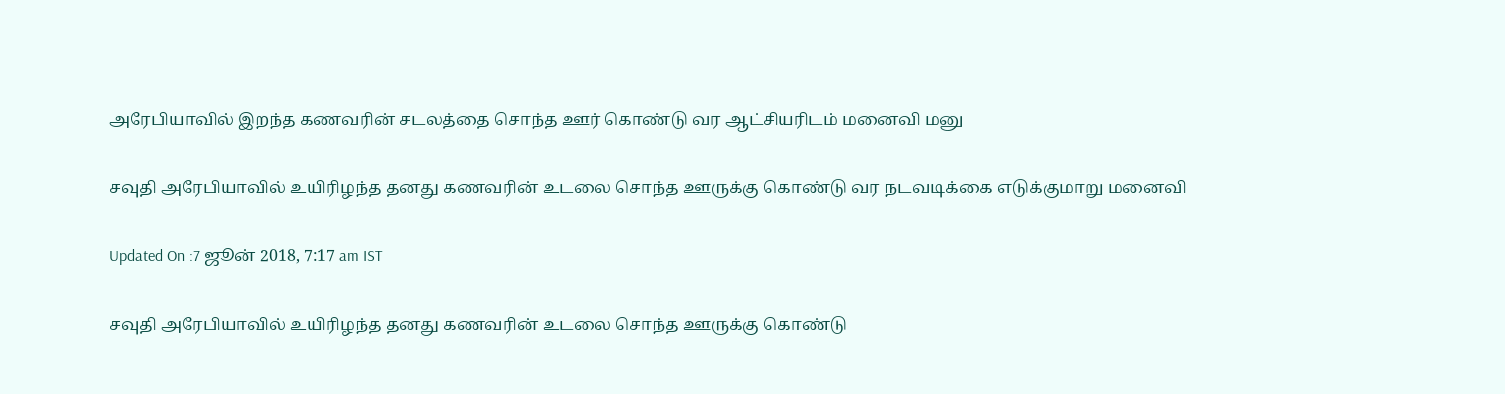அரேபியாவில் இறந்த கணவரின் சடலத்தை சொந்த ஊர் கொண்டு வர ஆட்சியரிடம் மனைவி மனு

சவுதி அரேபியாவில் உயிரிழந்த தனது கணவரின் உடலை சொந்த ஊருக்கு கொண்டு வர நடவடிக்கை எடுக்குமாறு மனைவி

Updated On :7 ஜூன் 2018, 7:17 am IST

சவுதி அரேபியாவில் உயிரிழந்த தனது கணவரின் உடலை சொந்த ஊருக்கு கொண்டு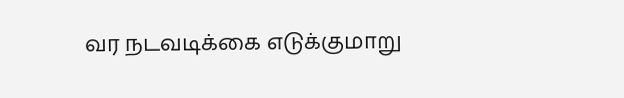வர நடவடிக்கை எடுக்குமாறு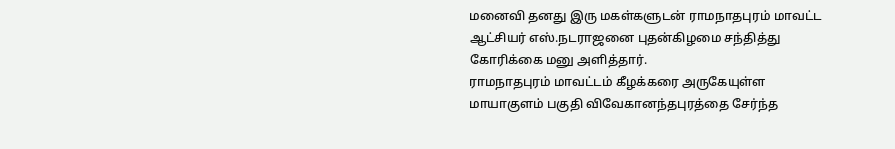மனைவி தனது இரு மகள்களுடன் ராமநாதபுரம் மாவட்ட ஆட்சியர் எஸ்.நடராஜனை புதன்கிழமை சந்தித்து கோரிக்கை மனு அளித்தார்.
ராமநாதபுரம் மாவட்டம் கீழக்கரை அருகேயுள்ள மாயாகுளம் பகுதி விவேகானந்தபுரத்தை சேர்ந்த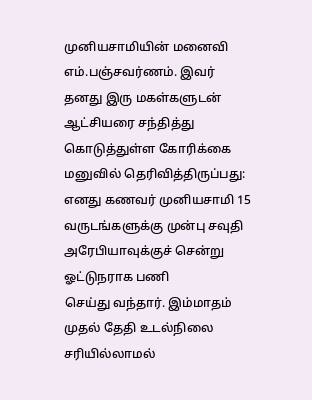முனியசாமியின் மனைவி எம்.பஞ்சவர்ணம். இவர் தனது இரு மகள்களுடன் ஆட்சியரை சந்தித்து கொடுத்துள்ள கோரிக்கை மனுவில் தெரிவித்திருப்பது:
எனது கணவர் முனியசாமி 15 வருடங்களுக்கு முன்பு சவுதி அரேபியாவுக்குச் சென்று  ஓட்டுநராக பணி
செய்து வந்தார். இம்மாதம் முதல் தேதி உடல்நிலை சரியில்லாமல்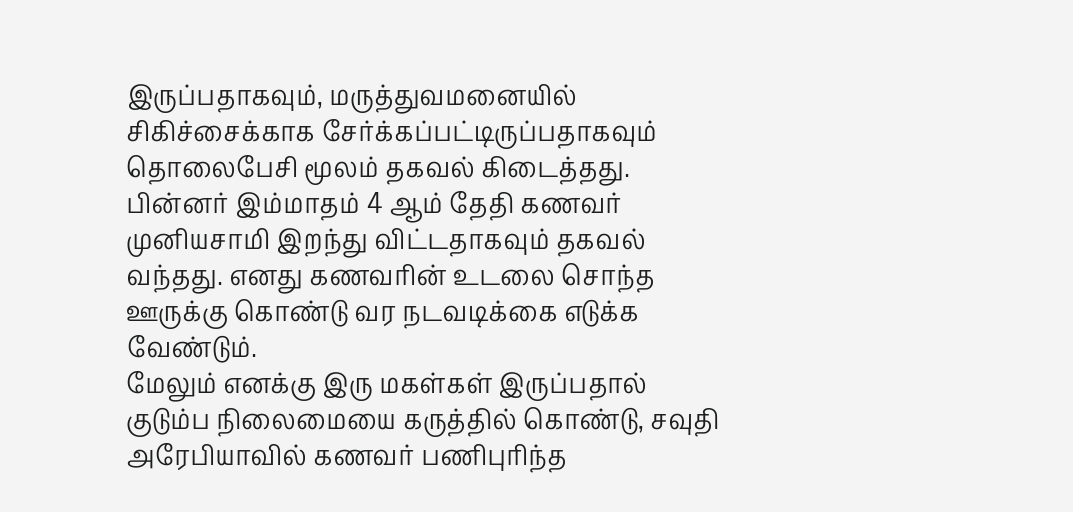இருப்பதாகவும், மருத்துவமனையில் சிகிச்சைக்காக சேர்க்கப்பட்டிருப்பதாகவும் தொலைபேசி மூலம் தகவல் கிடைத்தது.
பின்னர் இம்மாதம் 4 ஆம் தேதி கணவர் முனியசாமி இறந்து விட்டதாகவும் தகவல் வந்தது. எனது கணவரின் உடலை சொந்த ஊருக்கு கொண்டு வர நடவடிக்கை எடுக்க வேண்டும்.
மேலும் எனக்கு இரு மகள்கள் இருப்பதால் குடும்ப நிலைமையை கருத்தில் கொண்டு, சவுதி அரேபியாவில் கணவர் பணிபுரிந்த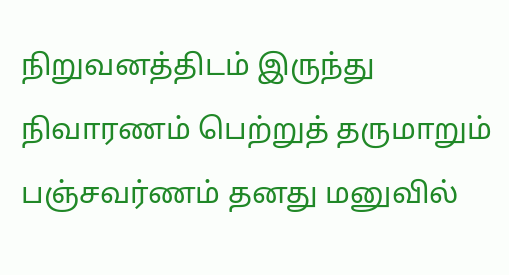நிறுவனத்திடம் இருந்து நிவாரணம் பெற்றுத் தருமாறும் பஞ்சவர்ணம் தனது மனுவில்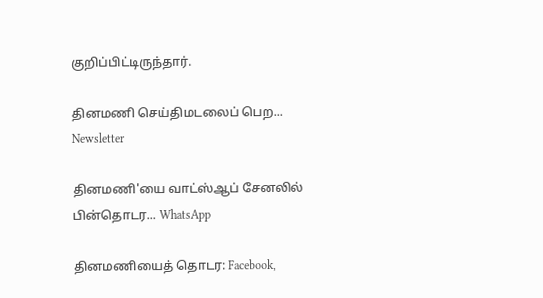குறிப்பிட்டிருந்தார்.

தினமணி செய்திமடலைப் பெற... Newsletter

தினமணி'யை வாட்ஸ்ஆப் சேனலில் பின்தொடர... WhatsApp

தினமணியைத் தொடர: Facebook,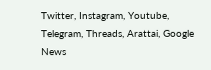Twitter, Instagram, Youtube, Telegram, Threads, Arattai, Google News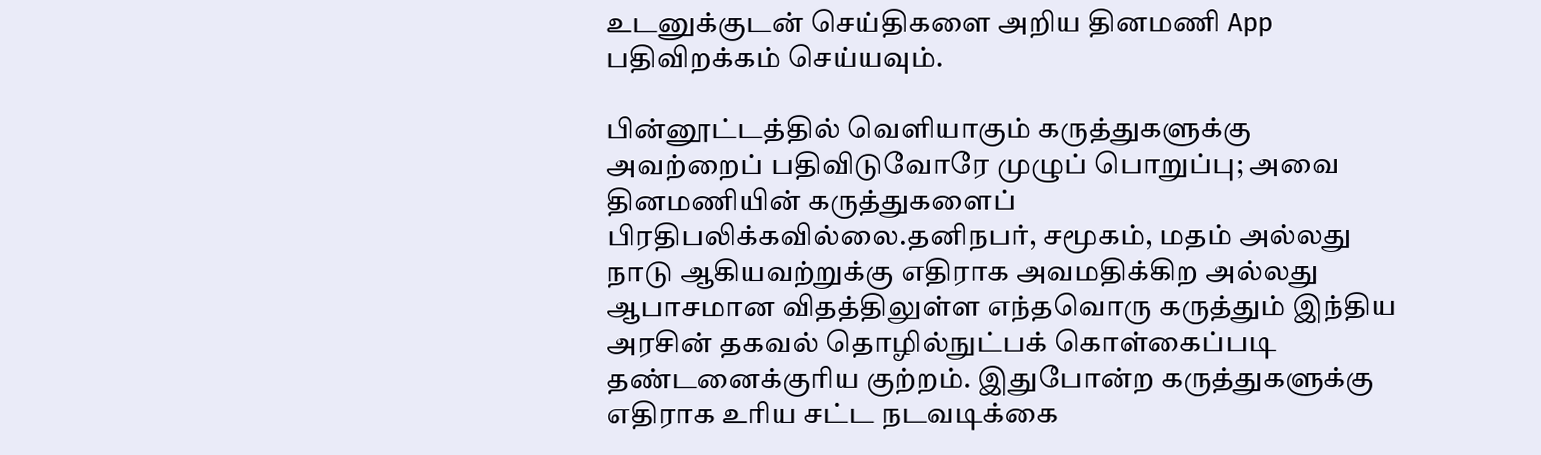உடனுக்குடன் செய்திகளை அறிய தினமணி App பதிவிறக்கம் செய்யவும்.

பின்னூட்டத்தில் வெளியாகும் கருத்துகளுக்கு அவற்றைப் பதிவிடுவோரே முழுப் பொறுப்பு; அவை தினமணியின் கருத்துகளைப் பிரதிபலிக்கவில்லை.தனிநபர், சமூகம், மதம் அல்லது நாடு ஆகியவற்றுக்கு எதிராக அவமதிக்கிற அல்லது ஆபாசமான விதத்திலுள்ள எந்தவொரு கருத்தும் இந்திய அரசின் தகவல் தொழில்நுட்பக் கொள்கைப்படி தண்டனைக்குரிய குற்றம். இதுபோன்ற கருத்துகளுக்கு எதிராக உரிய சட்ட நடவடிக்கை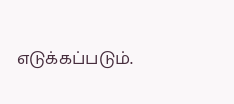எடுக்கப்படும்.